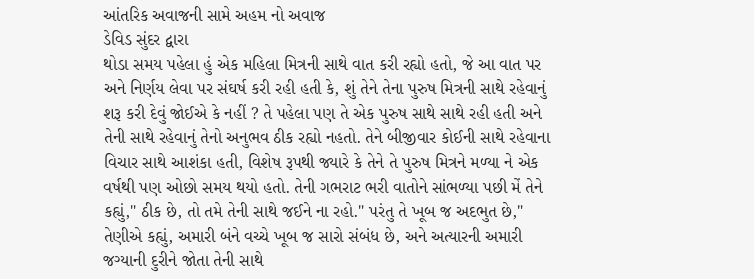આંતરિક અવાજની સામે અહમ નો અવાજ
ડેવિડ સુંદર દ્વારા
થોડા સમય પહેલા હું એક મહિલા મિત્રની સાથે વાત કરી રહ્યો હતો, જે આ વાત પર અને નિર્ણય લેવા પર સંઘર્ષ કરી રહી હતી કે, શું તેને તેના પુરુષ મિત્રની સાથે રહેવાનું શરૂ કરી દેવું જોઈએ કે નહીં ? તે પહેલા પણ તે એક પુરુષ સાથે સાથે રહી હતી અને તેની સાથે રહેવાનું તેનો અનુભવ ઠીક રહ્યો નહતો. તેને બીજીવાર કોઈની સાથે રહેવાના વિચાર સાથે આશંકા હતી, વિશેષ રૂપથી જ્યારે કે તેને તે પુરુષ મિત્રને મળ્યા ને એક વર્ષથી પણ ઓછો સમય થયો હતો. તેની ગભરાટ ભરી વાતોને સાંભળ્યા પછી મેં તેને કહ્યું," ઠીક છે, તો તમે તેની સાથે જઈને ના રહો." પરંતુ તે ખૂબ જ અદભુત છે," તેણીએ કહ્યું, અમારી બંને વચ્ચે ખૂબ જ સારો સંબંધ છે, અને અત્યારની અમારી જગ્યાની દુરીને જોતા તેની સાથે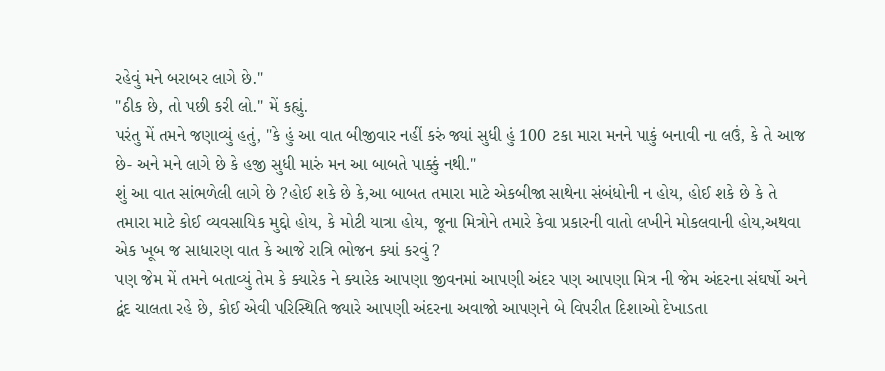રહેવું મને બરાબર લાગે છે."
"ઠીક છે, તો પછી કરી લો." મેં કહ્યું.
પરંતુ મેં તમને જણાવ્યું હતું, "કે હું આ વાત બીજીવાર નહીં કરું જ્યાં સુધી હું 100 ટકા મારા મનને પાકું બનાવી ના લઉં, કે તે આજ છે- અને મને લાગે છે કે હજી સુધી મારું મન આ બાબતે પાક્કું નથી."
શું આ વાત સાંભળેલી લાગે છે ?હોઈ શકે છે કે,આ બાબત તમારા માટે એકબીજા સાથેના સંબંધોની ન હોય, હોઈ શકે છે કે તે તમારા માટે કોઈ વ્યવસાયિક મુદ્દો હોય, કે મોટી યાત્રા હોય, જૂના મિત્રોને તમારે કેવા પ્રકારની વાતો લખીને મોકલવાની હોય,અથવા એક ખૂબ જ સાધારણ વાત કે આજે રાત્રિ ભોજન ક્યાં કરવું ?
પણ જેમ મેં તમને બતાવ્યું તેમ કે ક્યારેક ને ક્યારેક આપણા જીવનમાં આપણી અંદર પણ આપણા મિત્ર ની જેમ અંદરના સંઘર્ષો અને દ્વંદ ચાલતા રહે છે, કોઈ એવી પરિસ્થિતિ જ્યારે આપણી અંદરના અવાજો આપણને બે વિપરીત દિશાઓ દેખાડતા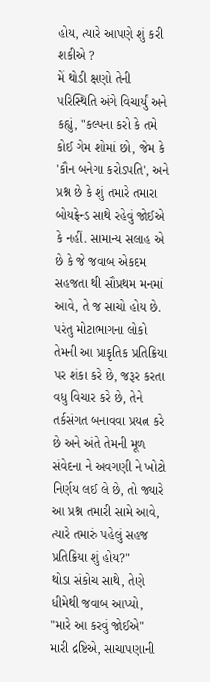હોય, ત્યારે આપણે શું કરી શકીએ ?
મેં થોડી ક્ષણો તેની પરિસ્થિતિ અંગે વિચાર્યું અને કહ્યું, "કલ્પના કરો કે તમે કોઈ ગેમ શોમાં છો, જેમ કે 'કૌન બનેગા કરોડપતિ', અને પ્રશ્ન છે કે શું તમારે તમારા બોયફ્રેન્ડ સાથે રહેવું જોઈએ કે નહીં. સામાન્ય સલાહ એ છે કે જે જવાબ એકદમ સહજતા થી સૌપ્રથમ મનમાં આવે, તે જ સાચો હોય છે. પરંતુ મોટાભાગના લોકો તેમની આ પ્રાકૃતિક પ્રતિક્રિયા પર શંકા કરે છે, જરૂર કરતા વધુ વિચાર કરે છે, તેને તર્કસંગત બનાવવા પ્રયત્ન કરે છે અને અંતે તેમની મૂળ સંવેદના ને અવગણી ને ખોટો નિર્ણય લઈ લે છે, તો જ્યારે આ પ્રશ્ન તમારી સામે આવે, ત્યારે તમારું પહેલું સહજ પ્રતિક્રિયા શું હોય?"
થોડા સંકોચ સાથે, તેણે ધીમેથી જવાબ આપ્યો, "મારે આ કરવું જોઈએ"
મારી દ્રષ્ટિએ, સાચાપણાની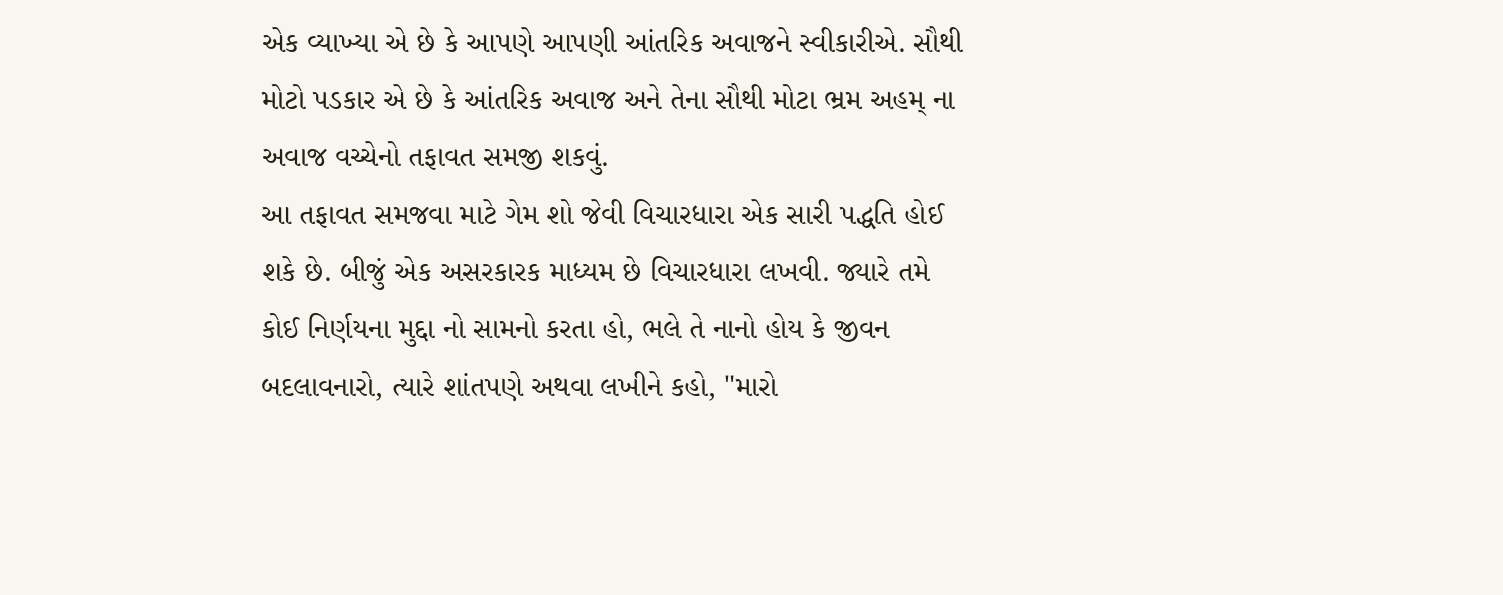એક વ્યાખ્યા એ છે કે આપણે આપણી આંતરિક અવાજને સ્વીકારીએ. સૌથી મોટો પડકાર એ છે કે આંતરિક અવાજ અને તેના સૌથી મોટા ભ્રમ અહમ્ ના અવાજ વચ્ચેનો તફાવત સમજી શકવું.
આ તફાવત સમજવા માટે ગેમ શો જેવી વિચારધારા એક સારી પદ્ધતિ હોઈ શકે છે. બીજું એક અસરકારક માધ્યમ છે વિચારધારા લખવી. જ્યારે તમે કોઈ નિર્ણયના મુદ્દા નો સામનો કરતા હો, ભલે તે નાનો હોય કે જીવન બદલાવનારો, ત્યારે શાંતપણે અથવા લખીને કહો, "મારો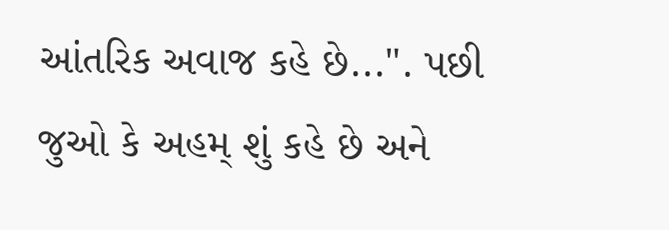આંતરિક અવાજ કહે છે...". પછી જુઓ કે અહમ્ શું કહે છે અને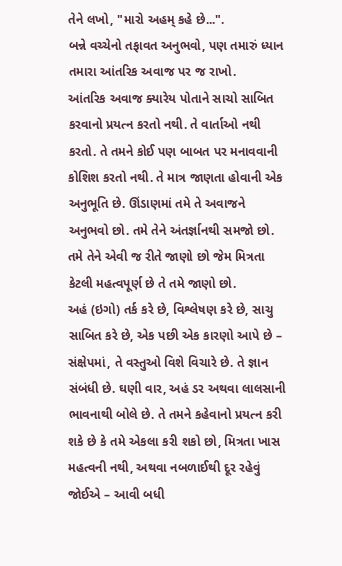તેને લખો, "મારો અહમ્ કહે છે...".
બન્ને વચ્ચેનો તફાવત અનુભવો, પણ તમારું ધ્યાન તમારા આંતરિક અવાજ પર જ રાખો.
આંતરિક અવાજ ક્યારેય પોતાને સાચો સાબિત કરવાનો પ્રયત્ન કરતો નથી. તે વાર્તાઓ નથી કરતો. તે તમને કોઈ પણ બાબત પર મનાવવાની કોશિશ કરતો નથી. તે માત્ર જાણતા હોવાની એક અનુભૂતિ છે. ઊંડાણમાં તમે તે અવાજને અનુભવો છો. તમે તેને અંતર્જ્ઞાનથી સમજો છો. તમે તેને એવી જ રીતે જાણો છો જેમ મિત્રતા કેટલી મહત્વપૂર્ણ છે તે તમે જાણો છો.
અહં (ઇગો) તર્ક કરે છે, વિશ્લેષણ કરે છે, સાચુ સાબિત કરે છે, એક પછી એક કારણો આપે છે – સંક્ષેપમાં, તે વસ્તુઓ વિશે વિચારે છે. તે જ્ઞાન સંબંધી છે. ઘણી વાર, અહં ડર અથવા લાલસાની ભાવનાથી બોલે છે. તે તમને કહેવાનો પ્રયત્ન કરી શકે છે કે તમે એકલા કરી શકો છો, મિત્રતા ખાસ મહત્વની નથી, અથવા નબળાઈથી દૂર રહેવું જોઈએ – આવી બધી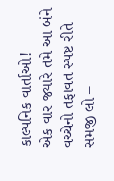કાલ્પનિક વાર્તાઓ!
એક વાર જ્યારે તમે આ બંને વચ્ચેનો તફાવત સ્પષ્ટ રીતે સમજી લો –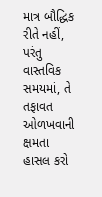માત્ર બૌદ્ધિક રીતે નહીં, પરંતુ વાસ્તવિક સમયમાં, તે તફાવત ઓળખવાની ક્ષમતા હાસલ કરો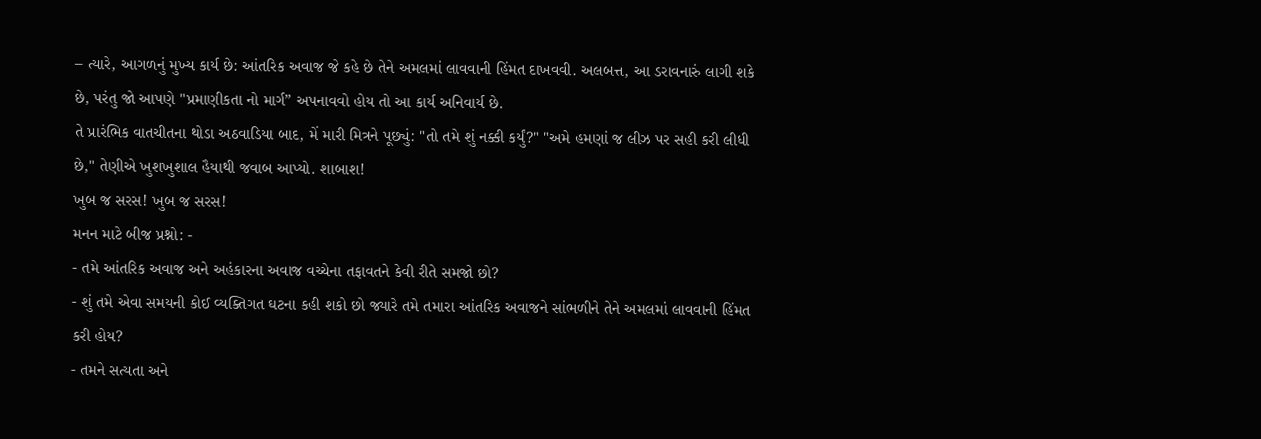– ત્યારે, આગળનું મુખ્ય કાર્ય છે: આંતરિક અવાજ જે કહે છે તેને અમલમાં લાવવાની હિંમત દાખવવી. અલબત્ત, આ ડરાવનારું લાગી શકે છે, પરંતુ જો આપણે "પ્રમાણીકતા નો માર્ગ” અપનાવવો હોય તો આ કાર્ય અનિવાર્ય છે.
તે પ્રારંભિક વાતચીતના થોડા અઠવાડિયા બાદ, મેં મારી મિત્રને પૂછ્યું: "તો તમે શું નક્કી કર્યું?" "અમે હમણાં જ લીઝ પર સહી કરી લીધી છે," તેણીએ ખુશખુશાલ હૈયાથી જવાબ આપ્યો. શાબાશ!
ખુબ જ સરસ! ખુબ જ સરસ!
મનન માટે બીજ પ્રશ્નો: -
- તમે આંતરિક અવાજ અને અહંકારના અવાજ વચ્ચેના તફાવતને કેવી રીતે સમજો છો?
- શું તમે એવા સમયની કોઈ વ્યક્તિગત ઘટના કહી શકો છો જ્યારે તમે તમારા આંતરિક અવાજને સાંભળીને તેને અમલમાં લાવવાની હિંમત કરી હોય?
- તમને સત્યતા અને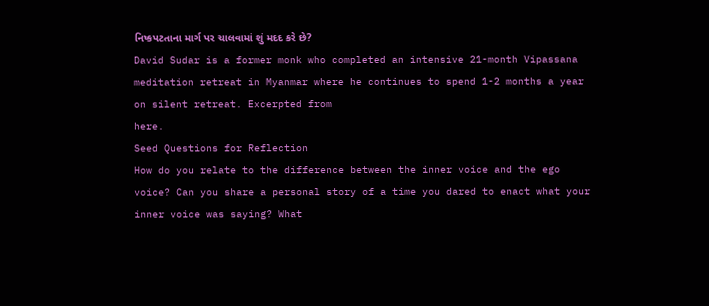નિષ્કપટતાના માર્ગ પર ચાલવામાં શું મદદ કરે છે?
David Sudar is a former monk who completed an intensive 21-month Vipassana meditation retreat in Myanmar where he continues to spend 1-2 months a year on silent retreat. Excerpted from
here.
Seed Questions for Reflection
How do you relate to the difference between the inner voice and the ego voice? Can you share a personal story of a time you dared to enact what your inner voice was saying? What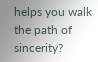helps you walk the path of sincerity?